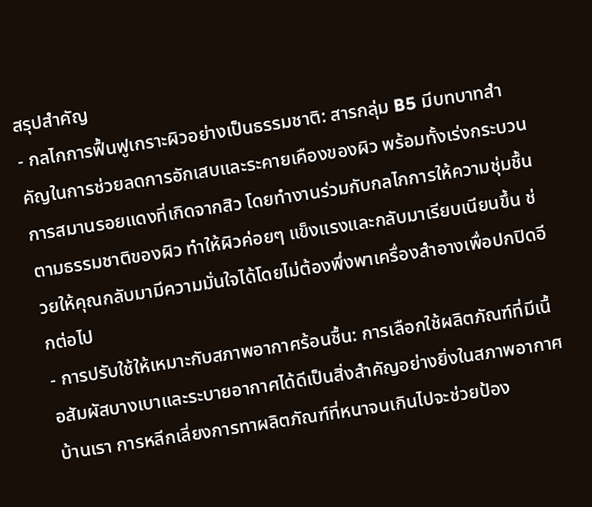สรุปสำคัญ
- กลไกการฟื้นฟูเกราะผิวอย่างเป็นธรรมชาติ: สารกลุ่ม B5 มีบทบาทสำคัญในการช่วยลดการอักเสบและระคายเคืองของผิว พร้อมทั้งเร่งกระบวนการสมานรอยแดงที่เกิดจากสิว โดยทำงานร่วมกับกลไกการให้ความชุ่มชื้นตามธรรมชาติของผิว ทำให้ผิวค่อยๆ แข็งแรงและกลับมาเรียบเนียนขึ้น ช่วยให้คุณกลับมามีความมั่นใจได้โดยไม่ต้องพึ่งพาเครื่องสำอางเพื่อปกปิดอีกต่อไป
- การปรับใช้ให้เหมาะกับสภาพอากาศร้อนชื้น: การเลือกใช้ผลิตภัณฑ์ที่มีเนื้อสัมผัสบางเบาและระบายอากาศได้ดีเป็นสิ่งสำคัญอย่างยิ่งในสภาพอากาศบ้านเรา การหลีกเลี่ยงการทาผลิตภัณฑ์ที่หนาจนเกินไปจะช่วยป้อง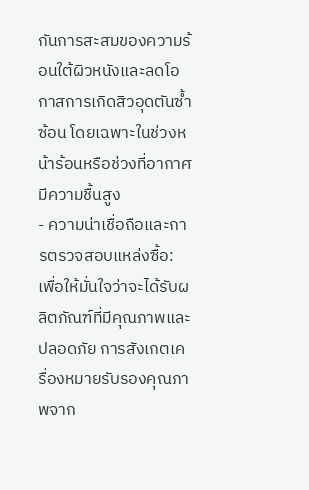กันการสะสมของความร้อนใต้ผิวหนังและลดโอกาสการเกิดสิวอุดตันซ้ำซ้อน โดยเฉพาะในช่วงหน้าร้อนหรือช่วงที่อากาศมีความชื้นสูง
- ความน่าเชื่อถือและการตรวจสอบแหล่งซื้อ: เพื่อให้มั่นใจว่าจะได้รับผลิตภัณฑ์ที่มีคุณภาพและปลอดภัย การสังเกตเครื่องหมายรับรองคุณภาพจาก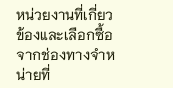หน่วยงานที่เกี่ยวข้องและเลือกซื้อจากช่องทางจำหน่ายที่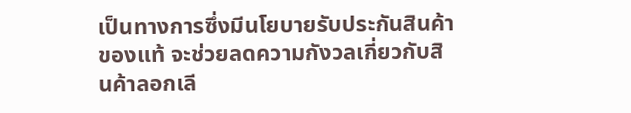เป็นทางการซึ่งมีนโยบายรับประกันสินค้าของแท้ จะช่วยลดความกังวลเกี่ยวกับสินค้าลอกเลี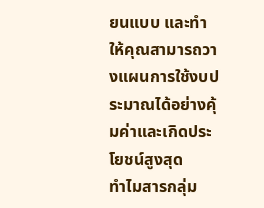ยนแบบ และทำให้คุณสามารถวางแผนการใช้งบประมาณได้อย่างคุ้มค่าและเกิดประโยชน์สูงสุด
ทำไมสารกลุ่ม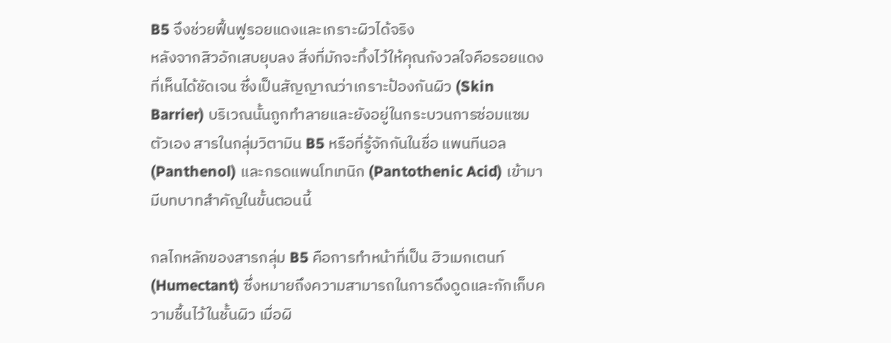B5 จึงช่วยฟื้นฟูรอยแดงและเกราะผิวได้จริง
หลังจากสิวอักเสบยุบลง สิ่งที่มักจะทิ้งไว้ให้คุณกังวลใจคือรอยแดงที่เห็นได้ชัดเจน ซึ่งเป็นสัญญาณว่าเกราะป้องกันผิว (Skin Barrier) บริเวณนั้นถูกทำลายและยังอยู่ในกระบวนการซ่อมแซมตัวเอง สารในกลุ่มวิตามิน B5 หรือที่รู้จักกันในชื่อ แพนทีนอล (Panthenol) และกรดแพนโทเทนิก (Pantothenic Acid) เข้ามามีบทบาทสำคัญในขั้นตอนนี้

กลไกหลักของสารกลุ่ม B5 คือการทำหน้าที่เป็น ฮิวเมกเตนท์ (Humectant) ซึ่งหมายถึงความสามารถในการดึงดูดและกักเก็บความชื้นไว้ในชั้นผิว เมื่อผิ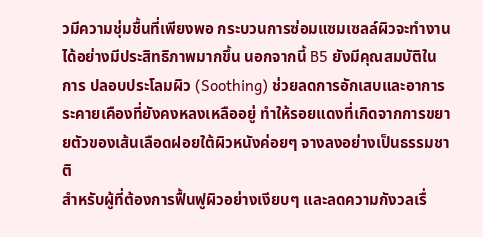วมีความชุ่มชื้นที่เพียงพอ กระบวนการซ่อมแซมเซลล์ผิวจะทำงานได้อย่างมีประสิทธิภาพมากขึ้น นอกจากนี้ B5 ยังมีคุณสมบัติในการ ปลอบประโลมผิว (Soothing) ช่วยลดการอักเสบและอาการระคายเคืองที่ยังคงหลงเหลืออยู่ ทำให้รอยแดงที่เกิดจากการขยายตัวของเส้นเลือดฝอยใต้ผิวหนังค่อยๆ จางลงอย่างเป็นธรรมชาติ
สำหรับผู้ที่ต้องการฟื้นฟูผิวอย่างเงียบๆ และลดความกังวลเรื่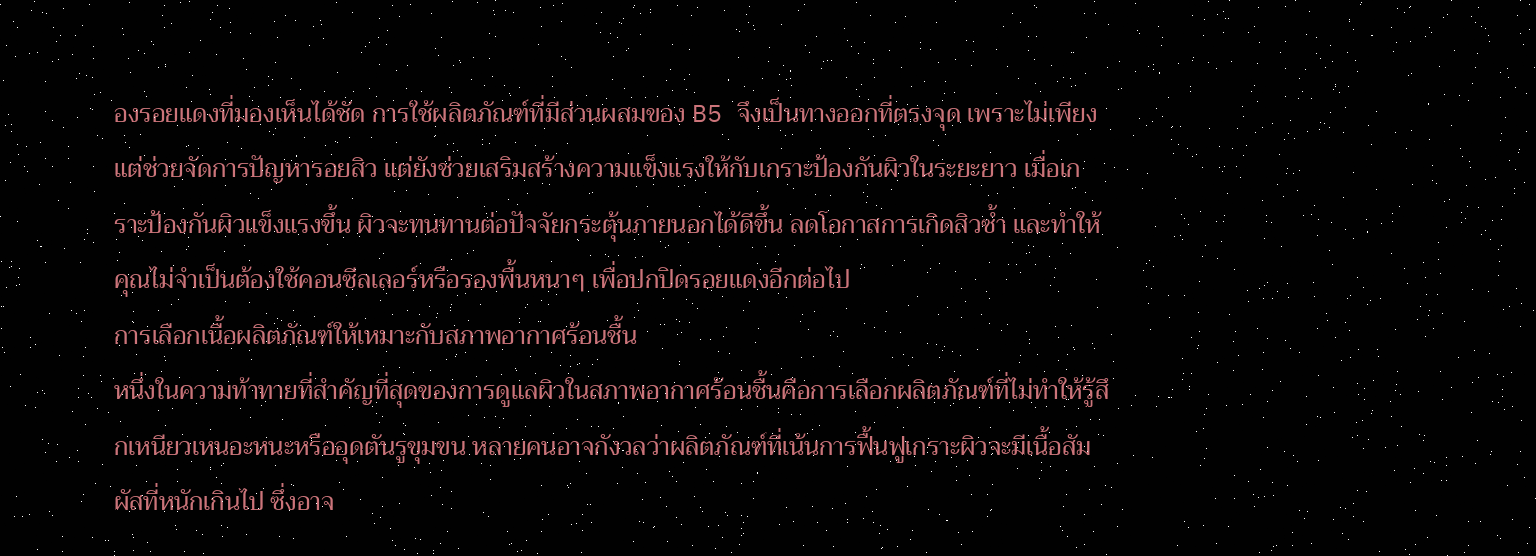องรอยแดงที่มองเห็นได้ชัด การใช้ผลิตภัณฑ์ที่มีส่วนผสมของ B5 จึงเป็นทางออกที่ตรงจุด เพราะไม่เพียงแต่ช่วยจัดการปัญหารอยสิว แต่ยังช่วยเสริมสร้างความแข็งแรงให้กับเกราะป้องกันผิวในระยะยาว เมื่อเกราะป้องกันผิวแข็งแรงขึ้น ผิวจะทนทานต่อปัจจัยกระตุ้นภายนอกได้ดีขึ้น ลดโอกาสการเกิดสิวซ้ำ และทำให้คุณไม่จำเป็นต้องใช้คอนซีลเลอร์หรือรองพื้นหนาๆ เพื่อปกปิดรอยแดงอีกต่อไป
การเลือกเนื้อผลิตภัณฑ์ให้เหมาะกับสภาพอากาศร้อนชื้น
หนึ่งในความท้าทายที่สำคัญที่สุดของการดูแลผิวในสภาพอากาศร้อนชื้นคือการเลือกผลิตภัณฑ์ที่ไม่ทำให้รู้สึกเหนียวเหนอะหนะหรืออุดตันรูขุมขน หลายคนอาจกังวลว่าผลิตภัณฑ์ที่เน้นการฟื้นฟูเกราะผิวจะมีเนื้อสัมผัสที่หนักเกินไป ซึ่งอาจ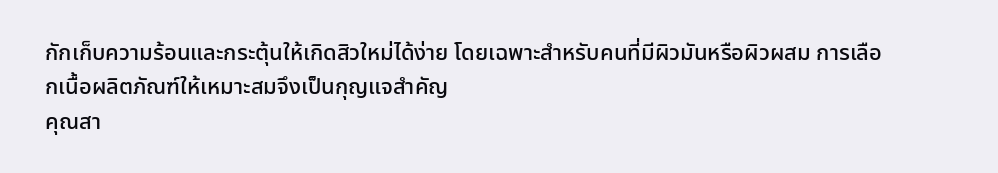กักเก็บความร้อนและกระตุ้นให้เกิดสิวใหม่ได้ง่าย โดยเฉพาะสำหรับคนที่มีผิวมันหรือผิวผสม การเลือกเนื้อผลิตภัณฑ์ให้เหมาะสมจึงเป็นกุญแจสำคัญ
คุณสา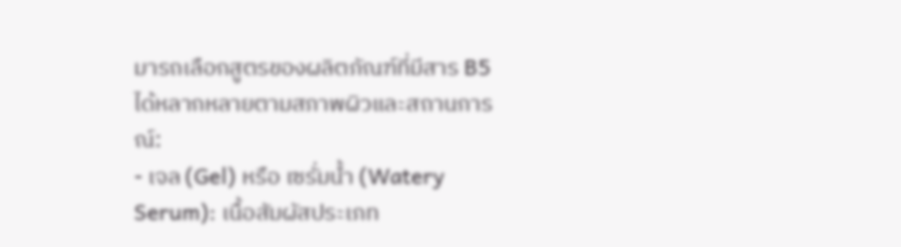มารถเลือกสูตรของผลิตภัณฑ์ที่มีสาร B5 ได้หลากหลายตามสภาพผิวและสถานการณ์:
- เจล (Gel) หรือ เซรั่มน้ำ (Watery Serum): เนื้อสัมผัสประเภท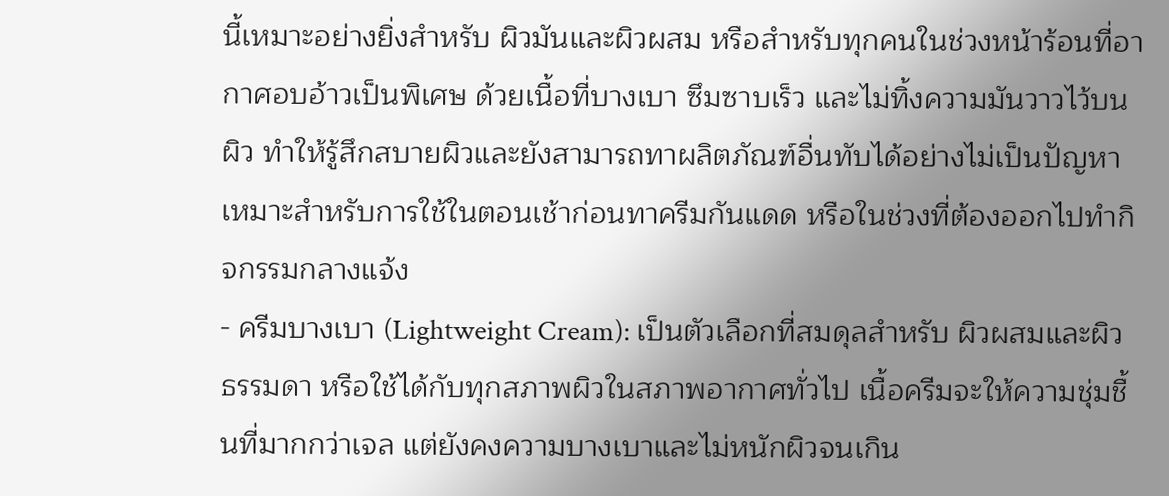นี้เหมาะอย่างยิ่งสำหรับ ผิวมันและผิวผสม หรือสำหรับทุกคนในช่วงหน้าร้อนที่อากาศอบอ้าวเป็นพิเศษ ด้วยเนื้อที่บางเบา ซึมซาบเร็ว และไม่ทิ้งความมันวาวไว้บนผิว ทำให้รู้สึกสบายผิวและยังสามารถทาผลิตภัณฑ์อื่นทับได้อย่างไม่เป็นปัญหา เหมาะสำหรับการใช้ในตอนเช้าก่อนทาครีมกันแดด หรือในช่วงที่ต้องออกไปทำกิจกรรมกลางแจ้ง
- ครีมบางเบา (Lightweight Cream): เป็นตัวเลือกที่สมดุลสำหรับ ผิวผสมและผิวธรรมดา หรือใช้ได้กับทุกสภาพผิวในสภาพอากาศทั่วไป เนื้อครีมจะให้ความชุ่มชื้นที่มากกว่าเจล แต่ยังคงความบางเบาและไม่หนักผิวจนเกิน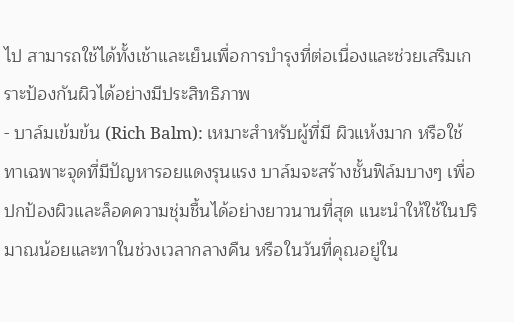ไป สามารถใช้ได้ทั้งเช้าและเย็นเพื่อการบำรุงที่ต่อเนื่องและช่วยเสริมเกราะป้องกันผิวได้อย่างมีประสิทธิภาพ
- บาล์มเข้มข้น (Rich Balm): เหมาะสำหรับผู้ที่มี ผิวแห้งมาก หรือใช้ทาเฉพาะจุดที่มีปัญหารอยแดงรุนแรง บาล์มจะสร้างชั้นฟิล์มบางๆ เพื่อปกป้องผิวและล็อคความชุ่มชื้นได้อย่างยาวนานที่สุด แนะนำให้ใช้ในปริมาณน้อยและทาในช่วงเวลากลางคืน หรือในวันที่คุณอยู่ใน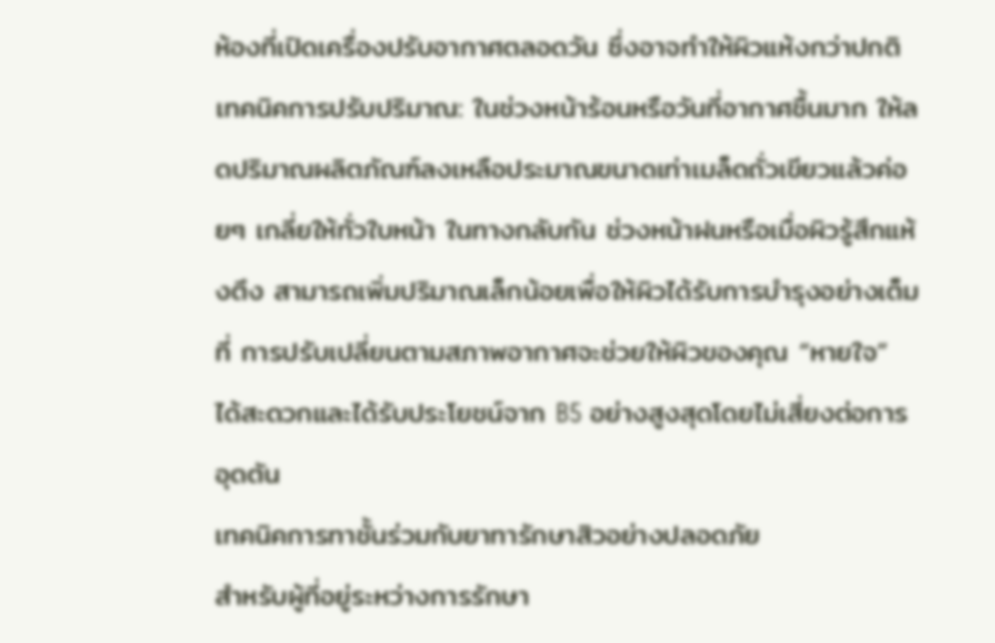ห้องที่เปิดเครื่องปรับอากาศตลอดวัน ซึ่งอาจทำให้ผิวแห้งกว่าปกติ
เทคนิคการปรับปริมาณ: ในช่วงหน้าร้อนหรือวันที่อากาศชื้นมาก ให้ลดปริมาณผลิตภัณฑ์ลงเหลือประมาณขนาดเท่าเมล็ดถั่วเขียวแล้วค่อยๆ เกลี่ยให้ทั่วใบหน้า ในทางกลับกัน ช่วงหน้าฝนหรือเมื่อผิวรู้สึกแห้งตึง สามารถเพิ่มปริมาณเล็กน้อยเพื่อให้ผิวได้รับการบำรุงอย่างเต็มที่ การปรับเปลี่ยนตามสภาพอากาศจะช่วยให้ผิวของคุณ “หายใจ” ได้สะดวกและได้รับประโยชน์จาก B5 อย่างสูงสุดโดยไม่เสี่ยงต่อการอุดตัน
เทคนิคการทาชั้นร่วมกับยาทารักษาสิวอย่างปลอดภัย
สำหรับผู้ที่อยู่ระหว่างการรักษา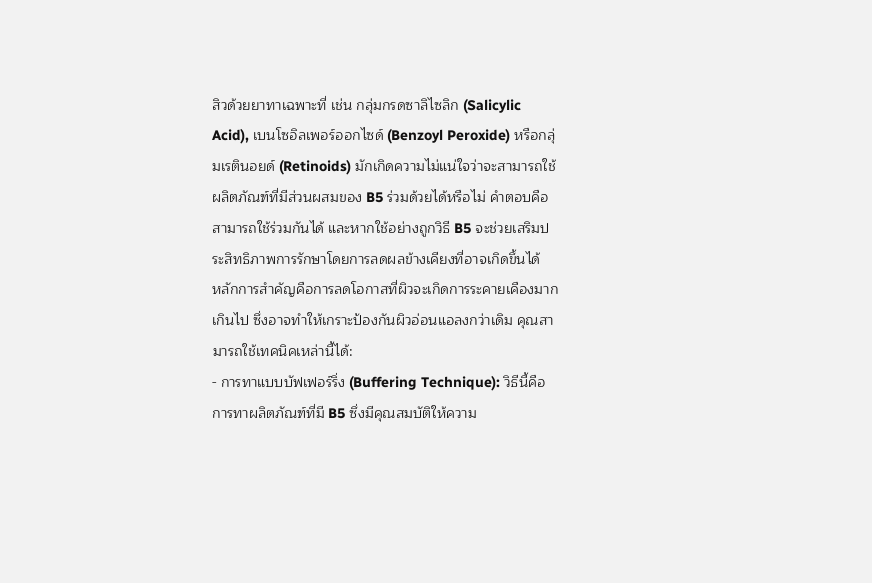สิวด้วยยาทาเฉพาะที่ เช่น กลุ่มกรดซาลิไซลิก (Salicylic Acid), เบนโซอิลเพอร์ออกไซด์ (Benzoyl Peroxide) หรือกลุ่มเรตินอยด์ (Retinoids) มักเกิดความไม่แน่ใจว่าจะสามารถใช้ผลิตภัณฑ์ที่มีส่วนผสมของ B5 ร่วมด้วยได้หรือไม่ คำตอบคือ สามารถใช้ร่วมกันได้ และหากใช้อย่างถูกวิธี B5 จะช่วยเสริมประสิทธิภาพการรักษาโดยการลดผลข้างเคียงที่อาจเกิดขึ้นได้
หลักการสำคัญคือการลดโอกาสที่ผิวจะเกิดการระคายเคืองมากเกินไป ซึ่งอาจทำให้เกราะป้องกันผิวอ่อนแอลงกว่าเดิม คุณสามารถใช้เทคนิคเหล่านี้ได้:
- การทาแบบบัฟเฟอร์ริ่ง (Buffering Technique): วิธีนี้คือการทาผลิตภัณฑ์ที่มี B5 ซึ่งมีคุณสมบัติให้ความ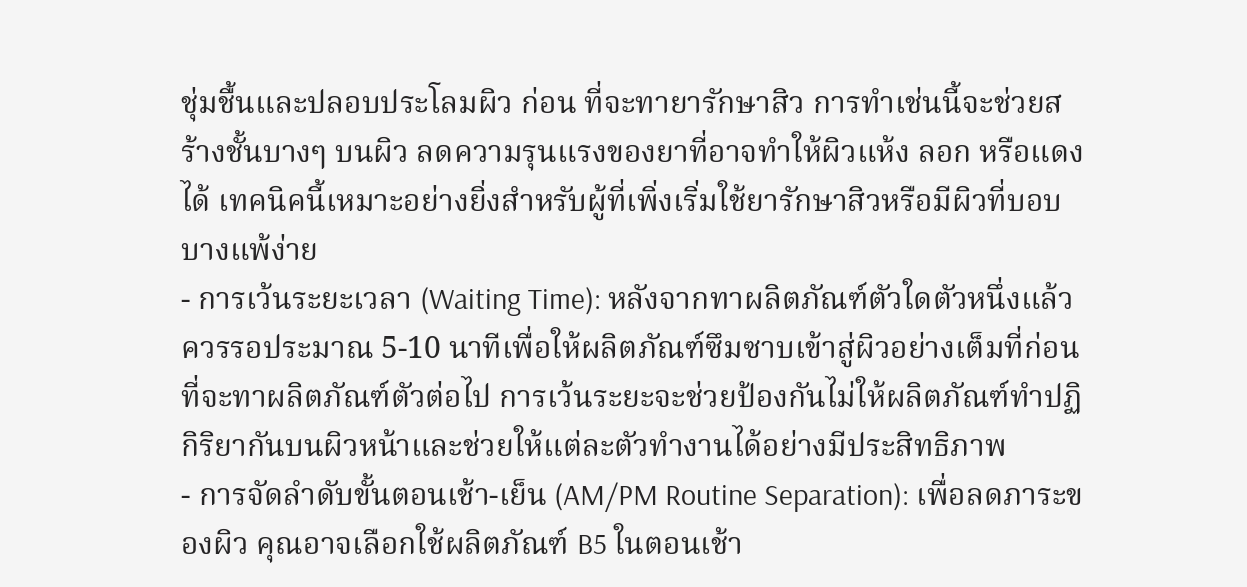ชุ่มชื้นและปลอบประโลมผิว ก่อน ที่จะทายารักษาสิว การทำเช่นนี้จะช่วยสร้างชั้นบางๆ บนผิว ลดความรุนแรงของยาที่อาจทำให้ผิวแห้ง ลอก หรือแดงได้ เทคนิคนี้เหมาะอย่างยิ่งสำหรับผู้ที่เพิ่งเริ่มใช้ยารักษาสิวหรือมีผิวที่บอบบางแพ้ง่าย
- การเว้นระยะเวลา (Waiting Time): หลังจากทาผลิตภัณฑ์ตัวใดตัวหนึ่งแล้ว ควรรอประมาณ 5-10 นาทีเพื่อให้ผลิตภัณฑ์ซึมซาบเข้าสู่ผิวอย่างเต็มที่ก่อนที่จะทาผลิตภัณฑ์ตัวต่อไป การเว้นระยะจะช่วยป้องกันไม่ให้ผลิตภัณฑ์ทำปฏิกิริยากันบนผิวหน้าและช่วยให้แต่ละตัวทำงานได้อย่างมีประสิทธิภาพ
- การจัดลำดับขั้นตอนเช้า-เย็น (AM/PM Routine Separation): เพื่อลดภาระของผิว คุณอาจเลือกใช้ผลิตภัณฑ์ B5 ในตอนเช้า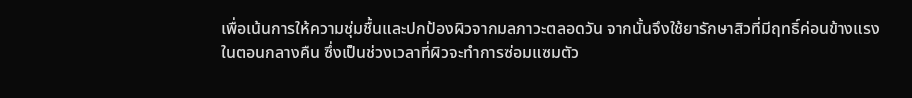เพื่อเน้นการให้ความชุ่มชื้นและปกป้องผิวจากมลภาวะตลอดวัน จากนั้นจึงใช้ยารักษาสิวที่มีฤทธิ์ค่อนข้างแรงในตอนกลางคืน ซึ่งเป็นช่วงเวลาที่ผิวจะทำการซ่อมแซมตัว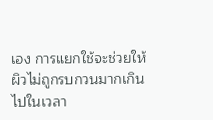เอง การแยกใช้จะช่วยให้ผิวไม่ถูกรบกวนมากเกินไปในเวลา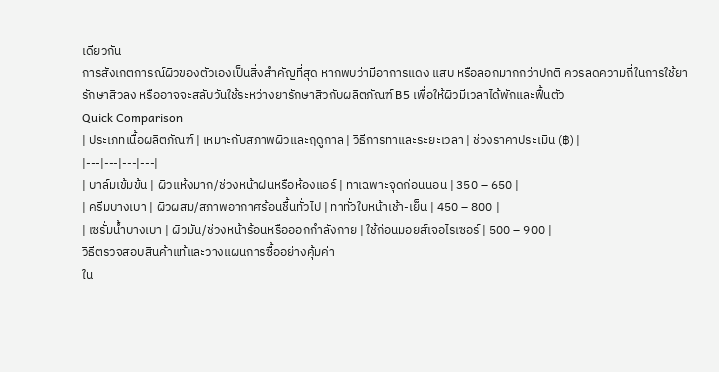เดียวกัน
การสังเกตการณ์ผิวของตัวเองเป็นสิ่งสำคัญที่สุด หากพบว่ามีอาการแดง แสบ หรือลอกมากกว่าปกติ ควรลดความถี่ในการใช้ยารักษาสิวลง หรืออาจจะสลับวันใช้ระหว่างยารักษาสิวกับผลิตภัณฑ์ B5 เพื่อให้ผิวมีเวลาได้พักและฟื้นตัว
Quick Comparison
| ประเภทเนื้อผลิตภัณฑ์ | เหมาะกับสภาพผิวและฤดูกาล | วิธีการทาและระยะเวลา | ช่วงราคาประเมิน (฿) |
|---|---|---|---|
| บาล์มเข้มข้น | ผิวแห้งมาก/ช่วงหน้าฝนหรือห้องแอร์ | ทาเฉพาะจุดก่อนนอน | 350 – 650 |
| ครีมบางเบา | ผิวผสม/สภาพอากาศร้อนชื้นทั่วไป | ทาทั่วใบหน้าเช้า-เย็น | 450 – 800 |
| เซรั่มน้ำบางเบา | ผิวมัน/ช่วงหน้าร้อนหรือออกกำลังกาย | ใช้ก่อนมอยส์เจอไรเซอร์ | 500 – 900 |
วิธีตรวจสอบสินค้าแท้และวางแผนการซื้ออย่างคุ้มค่า
ใน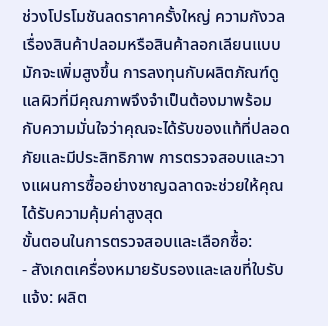ช่วงโปรโมชันลดราคาครั้งใหญ่ ความกังวลเรื่องสินค้าปลอมหรือสินค้าลอกเลียนแบบมักจะเพิ่มสูงขึ้น การลงทุนกับผลิตภัณฑ์ดูแลผิวที่มีคุณภาพจึงจำเป็นต้องมาพร้อมกับความมั่นใจว่าคุณจะได้รับของแท้ที่ปลอดภัยและมีประสิทธิภาพ การตรวจสอบและวางแผนการซื้ออย่างชาญฉลาดจะช่วยให้คุณได้รับความคุ้มค่าสูงสุด
ขั้นตอนในการตรวจสอบและเลือกซื้อ:
- สังเกตเครื่องหมายรับรองและเลขที่ใบรับแจ้ง: ผลิต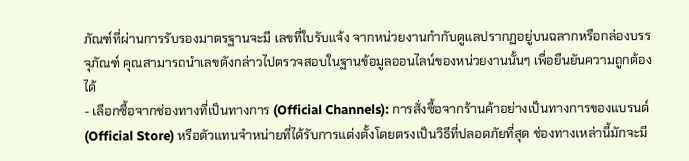ภัณฑ์ที่ผ่านการรับรองมาตรฐานจะมี เลขที่ใบรับแจ้ง จากหน่วยงานกำกับดูแลปรากฏอยู่บนฉลากหรือกล่องบรรจุภัณฑ์ คุณสามารถนำเลขดังกล่าวไปตรวจสอบในฐานข้อมูลออนไลน์ของหน่วยงานนั้นๆ เพื่อยืนยันความถูกต้องได้
- เลือกซื้อจากช่องทางที่เป็นทางการ (Official Channels): การสั่งซื้อจากร้านค้าอย่างเป็นทางการของแบรนด์ (Official Store) หรือตัวแทนจำหน่ายที่ได้รับการแต่งตั้งโดยตรงเป็นวิธีที่ปลอดภัยที่สุด ช่องทางเหล่านี้มักจะมี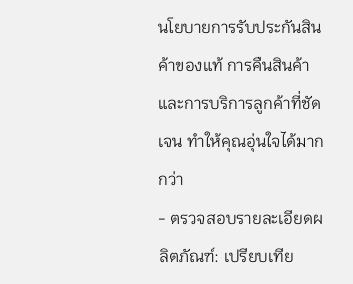นโยบายการรับประกันสินค้าของแท้ การคืนสินค้า และการบริการลูกค้าที่ชัดเจน ทำให้คุณอุ่นใจได้มากกว่า
- ตรวจสอบรายละเอียดผลิตภัณฑ์: เปรียบเทีย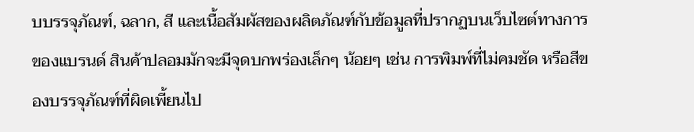บบรรจุภัณฑ์, ฉลาก, สี และเนื้อสัมผัสของผลิตภัณฑ์กับข้อมูลที่ปรากฏบนเว็บไซต์ทางการของแบรนด์ สินค้าปลอมมักจะมีจุดบกพร่องเล็กๆ น้อยๆ เช่น การพิมพ์ที่ไม่คมชัด หรือสีของบรรจุภัณฑ์ที่ผิดเพี้ยนไป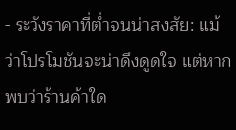- ระวังราคาที่ต่ำจนน่าสงสัย: แม้ว่าโปรโมชันจะน่าดึงดูดใจ แต่หากพบว่าร้านค้าใด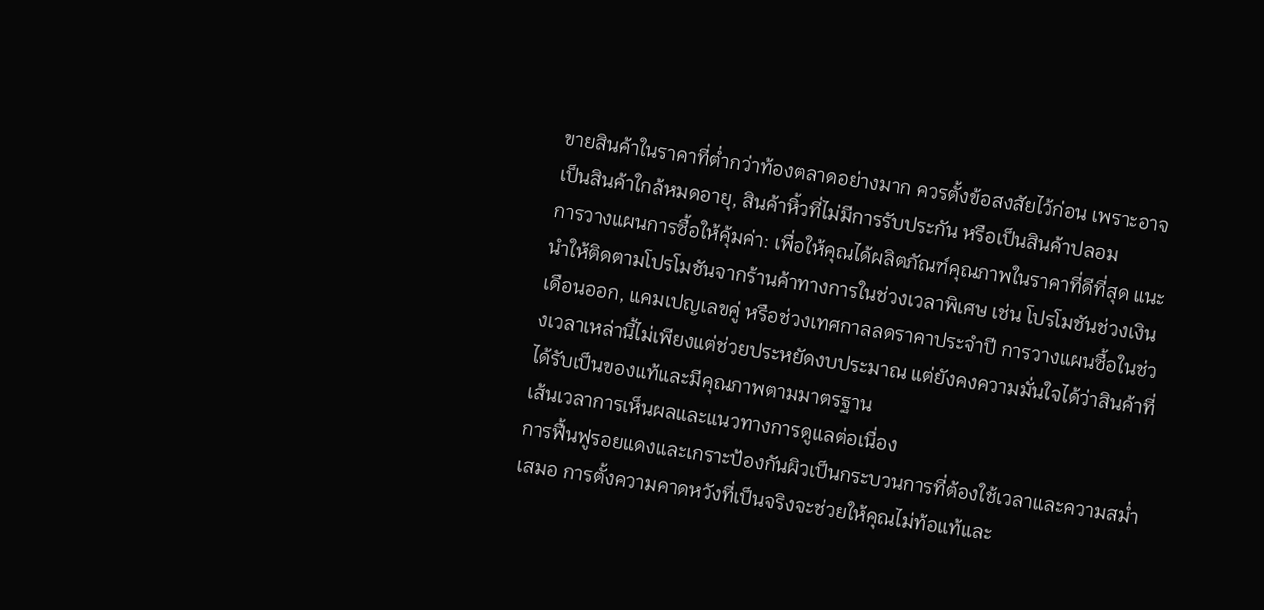ขายสินค้าในราคาที่ต่ำกว่าท้องตลาดอย่างมาก ควรตั้งข้อสงสัยไว้ก่อน เพราะอาจเป็นสินค้าใกล้หมดอายุ, สินค้าหิ้วที่ไม่มีการรับประกัน หรือเป็นสินค้าปลอม
การวางแผนการซื้อให้คุ้มค่า: เพื่อให้คุณได้ผลิตภัณฑ์คุณภาพในราคาที่ดีที่สุด แนะนำให้ติดตามโปรโมชันจากร้านค้าทางการในช่วงเวลาพิเศษ เช่น โปรโมชันช่วงเงินเดือนออก, แคมเปญเลขคู่ หรือช่วงเทศกาลลดราคาประจำปี การวางแผนซื้อในช่วงเวลาเหล่านี้ไม่เพียงแต่ช่วยประหยัดงบประมาณ แต่ยังคงความมั่นใจได้ว่าสินค้าที่ได้รับเป็นของแท้และมีคุณภาพตามมาตรฐาน
เส้นเวลาการเห็นผลและแนวทางการดูแลต่อเนื่อง
การฟื้นฟูรอยแดงและเกราะป้องกันผิวเป็นกระบวนการที่ต้องใช้เวลาและความสม่ำเสมอ การตั้งความคาดหวังที่เป็นจริงจะช่วยให้คุณไม่ท้อแท้และ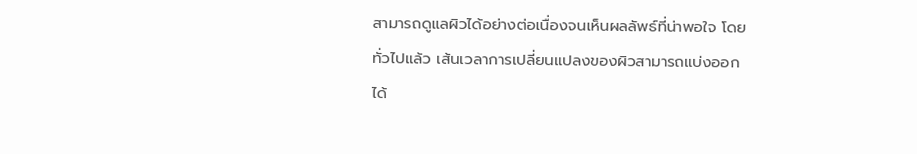สามารถดูแลผิวได้อย่างต่อเนื่องจนเห็นผลลัพธ์ที่น่าพอใจ โดยทั่วไปแล้ว เส้นเวลาการเปลี่ยนแปลงของผิวสามารถแบ่งออกได้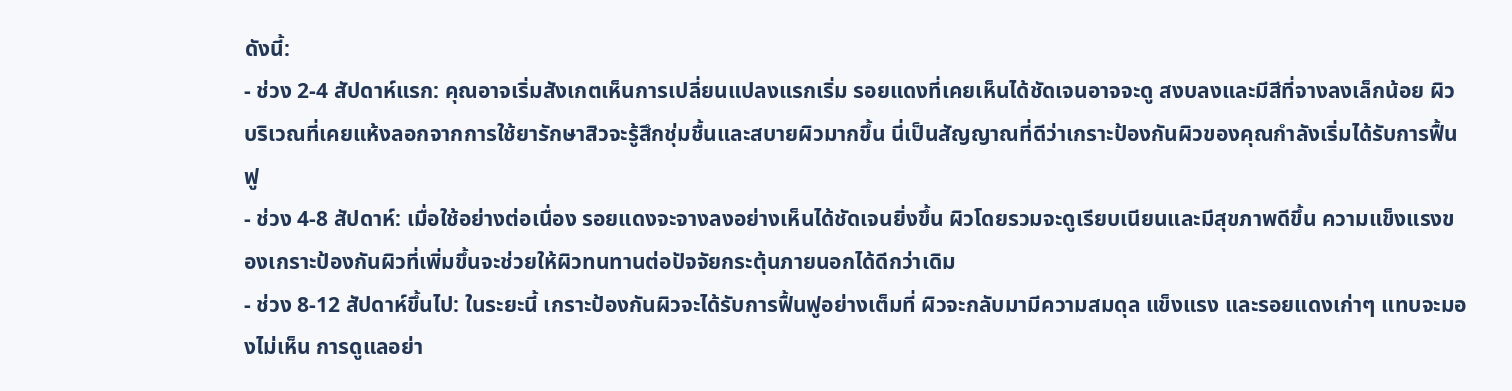ดังนี้:
- ช่วง 2-4 สัปดาห์แรก: คุณอาจเริ่มสังเกตเห็นการเปลี่ยนแปลงแรกเริ่ม รอยแดงที่เคยเห็นได้ชัดเจนอาจจะดู สงบลงและมีสีที่จางลงเล็กน้อย ผิวบริเวณที่เคยแห้งลอกจากการใช้ยารักษาสิวจะรู้สึกชุ่มชื้นและสบายผิวมากขึ้น นี่เป็นสัญญาณที่ดีว่าเกราะป้องกันผิวของคุณกำลังเริ่มได้รับการฟื้นฟู
- ช่วง 4-8 สัปดาห์: เมื่อใช้อย่างต่อเนื่อง รอยแดงจะจางลงอย่างเห็นได้ชัดเจนยิ่งขึ้น ผิวโดยรวมจะดูเรียบเนียนและมีสุขภาพดีขึ้น ความแข็งแรงของเกราะป้องกันผิวที่เพิ่มขึ้นจะช่วยให้ผิวทนทานต่อปัจจัยกระตุ้นภายนอกได้ดีกว่าเดิม
- ช่วง 8-12 สัปดาห์ขึ้นไป: ในระยะนี้ เกราะป้องกันผิวจะได้รับการฟื้นฟูอย่างเต็มที่ ผิวจะกลับมามีความสมดุล แข็งแรง และรอยแดงเก่าๆ แทบจะมองไม่เห็น การดูแลอย่า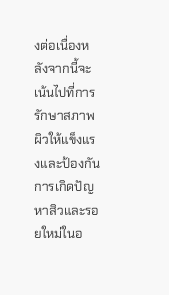งต่อเนื่องหลังจากนี้จะเน้นไปที่การรักษาสภาพผิวให้แข็งแรงและป้องกันการเกิดปัญหาสิวและรอยใหม่ในอ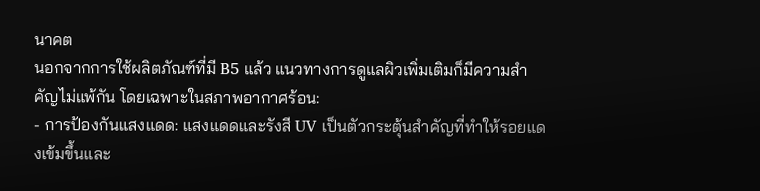นาคต
นอกจากการใช้ผลิตภัณฑ์ที่มี B5 แล้ว แนวทางการดูแลผิวเพิ่มเติมก็มีความสำคัญไม่แพ้กัน โดยเฉพาะในสภาพอากาศร้อน:
- การป้องกันแสงแดด: แสงแดดและรังสี UV เป็นตัวกระตุ้นสำคัญที่ทำให้รอยแดงเข้มขึ้นและ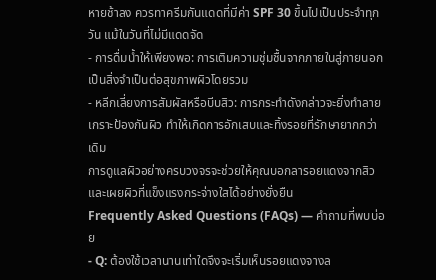หายช้าลง ควรทาครีมกันแดดที่มีค่า SPF 30 ขึ้นไปเป็นประจำทุกวัน แม้ในวันที่ไม่มีแดดจัด
- การดื่มน้ำให้เพียงพอ: การเติมความชุ่มชื้นจากภายในสู่ภายนอกเป็นสิ่งจำเป็นต่อสุขภาพผิวโดยรวม
- หลีกเลี่ยงการสัมผัสหรือบีบสิว: การกระทำดังกล่าวจะยิ่งทำลายเกราะป้องกันผิว ทำให้เกิดการอักเสบและทิ้งรอยที่รักษายากกว่าเดิม
การดูแลผิวอย่างครบวงจรจะช่วยให้คุณบอกลารอยแดงจากสิวและเผยผิวที่แข็งแรงกระจ่างใสได้อย่างยั่งยืน
Frequently Asked Questions (FAQs) — คำถามที่พบบ่อย
- Q: ต้องใช้เวลานานเท่าใดจึงจะเริ่มเห็นรอยแดงจางล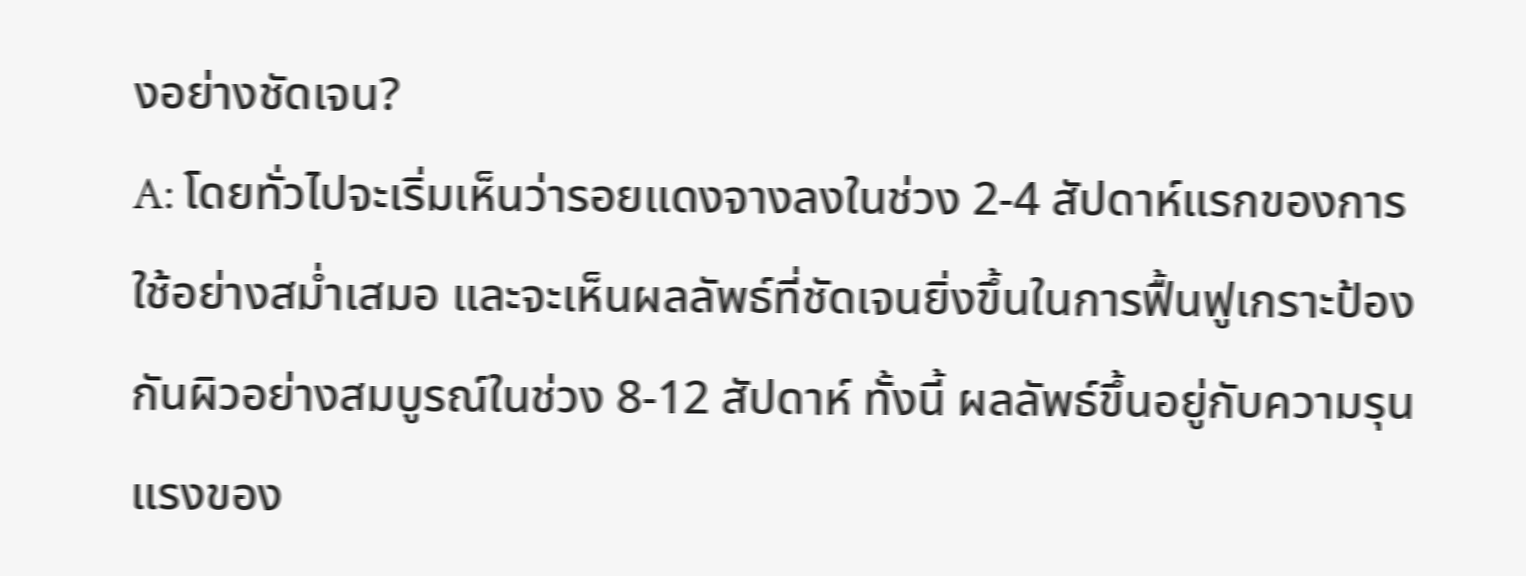งอย่างชัดเจน?
A: โดยทั่วไปจะเริ่มเห็นว่ารอยแดงจางลงในช่วง 2-4 สัปดาห์แรกของการใช้อย่างสม่ำเสมอ และจะเห็นผลลัพธ์ที่ชัดเจนยิ่งขึ้นในการฟื้นฟูเกราะป้องกันผิวอย่างสมบูรณ์ในช่วง 8-12 สัปดาห์ ทั้งนี้ ผลลัพธ์ขึ้นอยู่กับความรุนแรงของ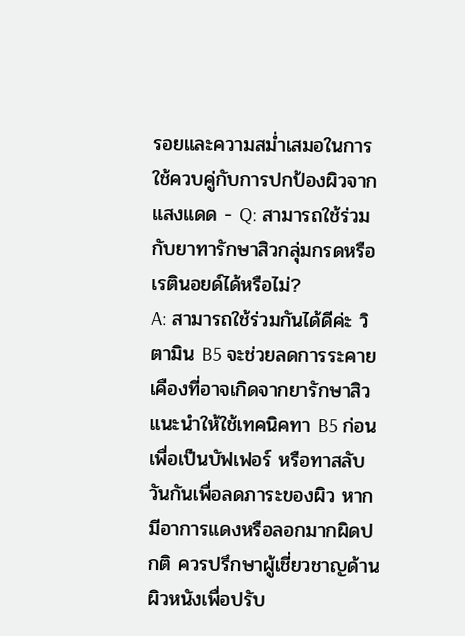รอยและความสม่ำเสมอในการใช้ควบคู่กับการปกป้องผิวจากแสงแดด - Q: สามารถใช้ร่วมกับยาทารักษาสิวกลุ่มกรดหรือเรตินอยด์ได้หรือไม่?
A: สามารถใช้ร่วมกันได้ดีค่ะ วิตามิน B5 จะช่วยลดการระคายเคืองที่อาจเกิดจากยารักษาสิว แนะนำให้ใช้เทคนิคทา B5 ก่อนเพื่อเป็นบัฟเฟอร์ หรือทาสลับวันกันเพื่อลดภาระของผิว หากมีอาการแดงหรือลอกมากผิดปกติ ควรปรึกษาผู้เชี่ยวชาญด้านผิวหนังเพื่อปรับ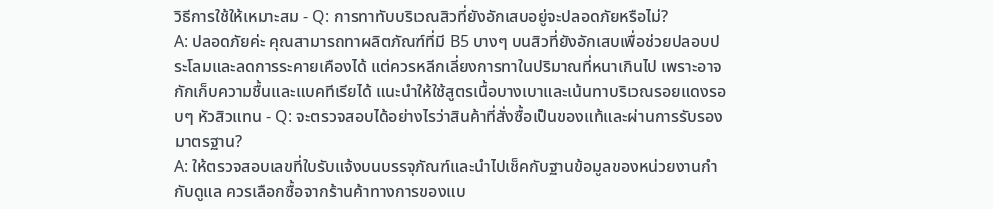วิธีการใช้ให้เหมาะสม - Q: การทาทับบริเวณสิวที่ยังอักเสบอยู่จะปลอดภัยหรือไม่?
A: ปลอดภัยค่ะ คุณสามารถทาผลิตภัณฑ์ที่มี B5 บางๆ บนสิวที่ยังอักเสบเพื่อช่วยปลอบประโลมและลดการระคายเคืองได้ แต่ควรหลีกเลี่ยงการทาในปริมาณที่หนาเกินไป เพราะอาจกักเก็บความชื้นและแบคทีเรียได้ แนะนำให้ใช้สูตรเนื้อบางเบาและเน้นทาบริเวณรอยแดงรอบๆ หัวสิวแทน - Q: จะตรวจสอบได้อย่างไรว่าสินค้าที่สั่งซื้อเป็นของแท้และผ่านการรับรองมาตรฐาน?
A: ให้ตรวจสอบเลขที่ใบรับแจ้งบนบรรจุภัณฑ์และนำไปเช็คกับฐานข้อมูลของหน่วยงานกำกับดูแล ควรเลือกซื้อจากร้านค้าทางการของแบ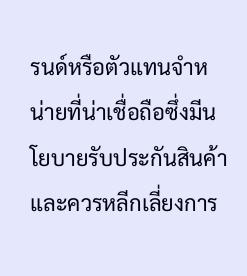รนด์หรือตัวแทนจำหน่ายที่น่าเชื่อถือซึ่งมีนโยบายรับประกันสินค้า และควรหลีกเลี่ยงการ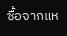ซื้อจากแห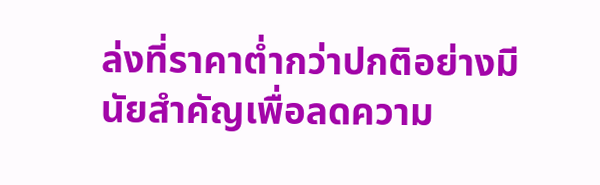ล่งที่ราคาต่ำกว่าปกติอย่างมีนัยสำคัญเพื่อลดความ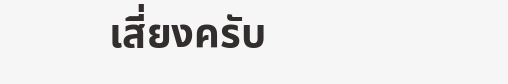เสี่ยงครับ